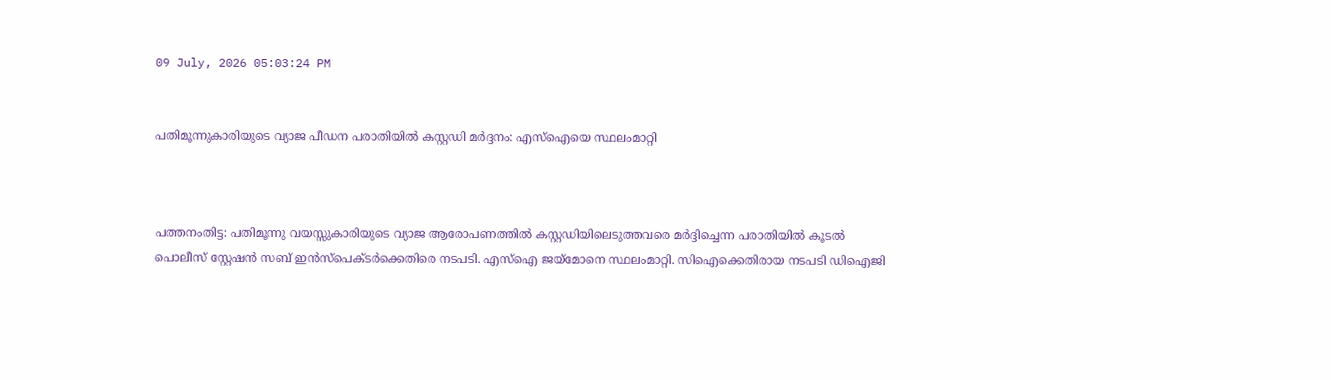09 July, 2026 05:03:24 PM


പതിമൂന്നുകാരിയുടെ വ്യാജ പീഡന പരാതിയില്‍ കസ്റ്റഡി മര്‍ദ്ദനം: എസ്‌ഐയെ സ്ഥലംമാറ്റി



പത്തനംതിട്ട: പതിമൂന്നു വയസ്സുകാരിയുടെ വ്യാജ ആരോപണത്തില്‍ കസ്റ്റഡിയിലെടുത്തവരെ മര്‍ദ്ദിച്ചെന്ന പരാതിയില്‍ കൂടല്‍ പൊലീസ് സ്റ്റേഷന്‍ സബ് ഇന്‍സ്‌പെക്ടര്‍ക്കെതിരെ നടപടി. എസ്‌ഐ ജയ്‌മോനെ സ്ഥലംമാറ്റി. സിഐക്കെതിരായ നടപടി ഡിഐജി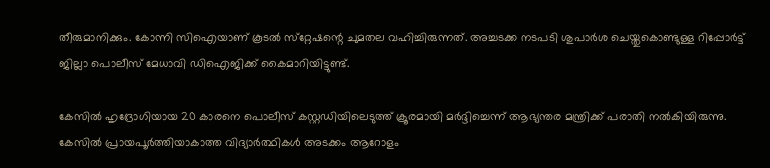തീരുമാനിക്കും. കോന്നി സിഐയാണ് കൂടല്‍ സ്‌റ്റേഷന്റെ ചുമതല വഹിച്ചിരുന്നത്. അച്ചടക്ക നടപടി ശുപാര്‍ശ ചെയ്തുകൊണ്ടുള്ള റിപ്പോര്‍ട്ട് ജില്ലാ പൊലീസ് മേധാവി ഡിഐജിക്ക് കൈമാറിയിട്ടുണ്ട്.

കേസില്‍ ഹൃദ്രോഗിയായ 20 കാരനെ പൊലീസ് കസ്റ്റഡിയിലെടുത്ത് ക്രൂരമായി മര്‍ദ്ദിച്ചെന്ന് ആഭ്യന്തര മന്ത്രിക്ക് പരാതി നല്‍കിയിരുന്നു. കേസില്‍ പ്രായപൂര്‍ത്തിയാകാത്ത വിദ്യാര്‍ത്ഥികള്‍ അടക്കം ആറോളം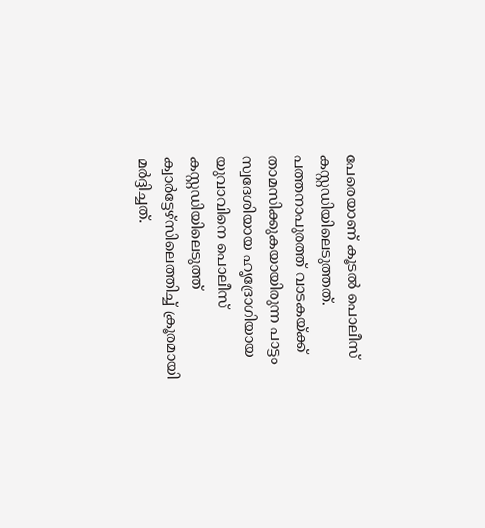പേരെയാണ് കൂടല്‍ പൊലീസ് കസ്റ്റഡിയിലെടുത്തത്. പത്തനാപുരത്ത് വാടകയ്ക്ക് താമസിക്കുകയായിരുന്ന പാട്ടം സ്വദേശിയായ ഹൃദ്രോഗിയായ യുവാവിനെ പൊലീസ് കസ്റ്റഡിയിലെടുത്ത് ക്വാര്‍ട്ടേഴ്‌സിലെത്തിച്ച് ക്രൂരമായി മര്‍ദ്ദിച്ചത്.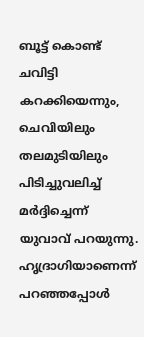ബൂട്ട് കൊണ്ട് ചവിട്ടി കറക്കിയെന്നും, ചെവിയിലും തലമുടിയിലും പിടിച്ചുവലിച്ച് മര്‍ദ്ദിച്ചെന്ന് യുവാവ് പറയുന്നു. ഹൃദ്രാഗിയാണെന്ന് പറഞ്ഞപ്പോള്‍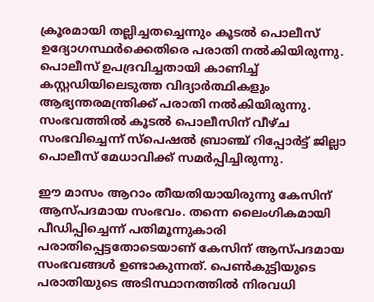ക്രൂരമായി തല്ലിച്ചതച്ചെന്നും കൂടല്‍ പൊലീസ് ഉദ്യോഗസ്ഥര്‍ക്കെതിരെ പരാതി നല്‍കിയിരുന്നു. പൊലീസ് ഉപദ്രവിച്ചതായി കാണിച്ച് കസ്റ്റഡിയിലെടുത്ത വിദ്യാര്‍ത്ഥികളും ആഭ്യന്തരമന്ത്രിക്ക് പരാതി നല്‍കിയിരുന്നു. സംഭവത്തില്‍ കൂടല്‍ പൊലീസിന് വീഴ്ച സംഭവിച്ചെന്ന് സ്‌പെഷല്‍ ബ്രാഞ്ച് റിപ്പോര്‍ട്ട് ജില്ലാ പൊലീസ് മേധാവിക്ക് സമര്‍പ്പിച്ചിരുന്നു.

ഈ മാസം ആറാം തീയതിയായിരുന്നു കേസിന് ആസ്പദമായ സംഭവം. തന്നെ ലൈംഗികമായി പീഡിപ്പിച്ചെന്ന് പതിമൂന്നുകാരി പരാതിപ്പെട്ടതോടെയാണ് കേസിന് ആസ്പദമായ സംഭവങ്ങള്‍ ഉണ്ടാകുന്നത്. പെണ്‍കുട്ടിയുടെ പരാതിയുടെ അടിസ്ഥാനത്തില്‍ നിരവധി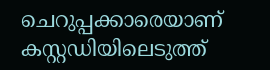ചെറുപ്പക്കാരെയാണ് കസ്റ്റഡിയിലെടുത്ത്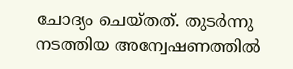ചോദ്യം ചെയ്തത്. തുടര്‍ന്നു നടത്തിയ അന്വേഷണത്തില്‍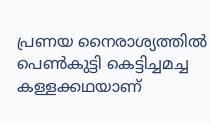പ്രണയ നൈരാശ്യത്തില്‍ പെണ്‍കുട്ടി കെട്ടിച്ചമച്ച കള്ളക്കഥയാണ്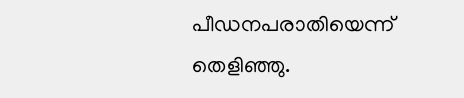പീഡനപരാതിയെന്ന് തെളിഞ്ഞു.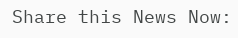Share this News Now: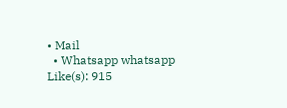• Mail
  • Whatsapp whatsapp
Like(s): 915